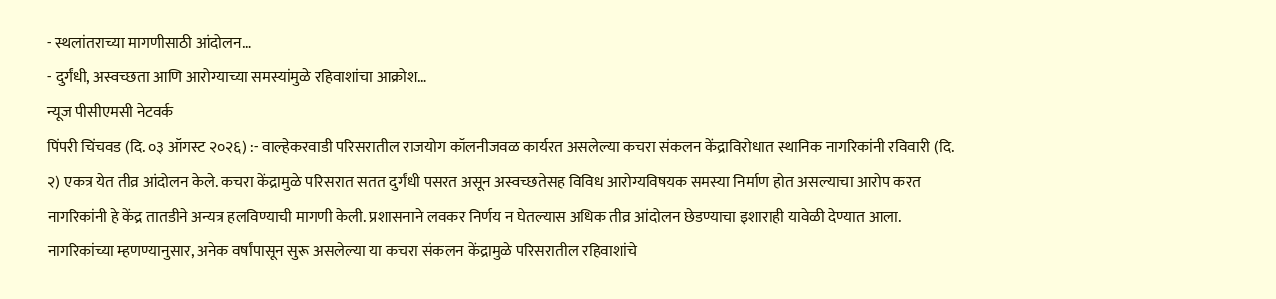- स्थलांतराच्या मागणीसाठी आंदोलन…
- दुर्गंधी, अस्वच्छता आणि आरोग्याच्या समस्यांमुळे रहिवाशांचा आक्रोश…
न्यूज पीसीएमसी नेटवर्क
पिंपरी चिंचवड (दि. ०३ ऑगस्ट २०२६) :- वाल्हेकरवाडी परिसरातील राजयोग कॉलनीजवळ कार्यरत असलेल्या कचरा संकलन केंद्राविरोधात स्थानिक नागरिकांनी रविवारी (दि. २) एकत्र येत तीव्र आंदोलन केले. कचरा केंद्रामुळे परिसरात सतत दुर्गंधी पसरत असून अस्वच्छतेसह विविध आरोग्यविषयक समस्या निर्माण होत असल्याचा आरोप करत नागरिकांनी हे केंद्र तातडीने अन्यत्र हलविण्याची मागणी केली. प्रशासनाने लवकर निर्णय न घेतल्यास अधिक तीव्र आंदोलन छेडण्याचा इशाराही यावेळी देण्यात आला.
नागरिकांच्या म्हणण्यानुसार, अनेक वर्षांपासून सुरू असलेल्या या कचरा संकलन केंद्रामुळे परिसरातील रहिवाशांचे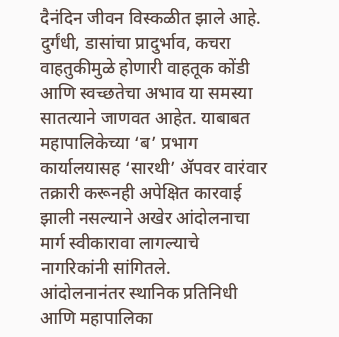दैनंदिन जीवन विस्कळीत झाले आहे. दुर्गंधी, डासांचा प्रादुर्भाव, कचरा वाहतुकीमुळे होणारी वाहतूक कोंडी आणि स्वच्छतेचा अभाव या समस्या सातत्याने जाणवत आहेत. याबाबत महापालिकेच्या ‘ब’ प्रभाग कार्यालयासह ‘सारथी’ ॲपवर वारंवार तक्रारी करूनही अपेक्षित कारवाई झाली नसल्याने अखेर आंदोलनाचा मार्ग स्वीकारावा लागल्याचे नागरिकांनी सांगितले.
आंदोलनानंतर स्थानिक प्रतिनिधी आणि महापालिका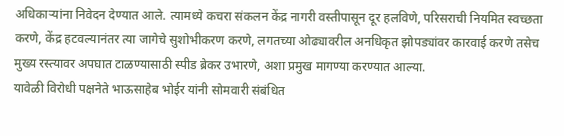अधिकाऱ्यांना निवेदन देण्यात आले. त्यामध्ये कचरा संकलन केंद्र नागरी वस्तीपासून दूर हलविणे, परिसराची नियमित स्वच्छता करणे, केंद्र हटवल्यानंतर त्या जागेचे सुशोभीकरण करणे, लगतच्या ओढ्यावरील अनधिकृत झोपड्यांवर कारवाई करणे तसेच मुख्य रस्त्यावर अपघात टाळण्यासाठी स्पीड ब्रेकर उभारणे, अशा प्रमुख मागण्या करण्यात आल्या.
यावेळी विरोधी पक्षनेते भाऊसाहेब भोईर यांनी सोमवारी संबंधित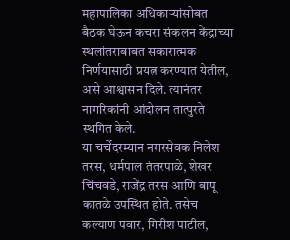महापालिका अधिकाऱ्यांसोबत बैठक घेऊन कचरा संकलन केंद्राच्या स्थलांतराबाबत सकारात्मक निर्णयासाठी प्रयत्न करण्यात येतील, असे आश्वासन दिले. त्यानंतर नागरिकांनी आंदोलन तात्पुरते स्थगित केले.
या चर्चेदरम्यान नगरसेवक निलेश तरस, धर्मपाल तंतरपाळे, शेखर चिंचवडे, राजेंद्र तरस आणि बापू कातळे उपस्थित होते. तसेच कल्याण पवार, गिरीश पाटील,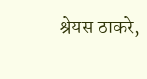श्रेयस ठाकरे,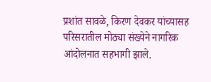प्रशांत सावळे, किरण देवकर यांच्यासह परिसरातील मोठ्या संख्येने नागरिक आंदोलनात सहभागी झाले.